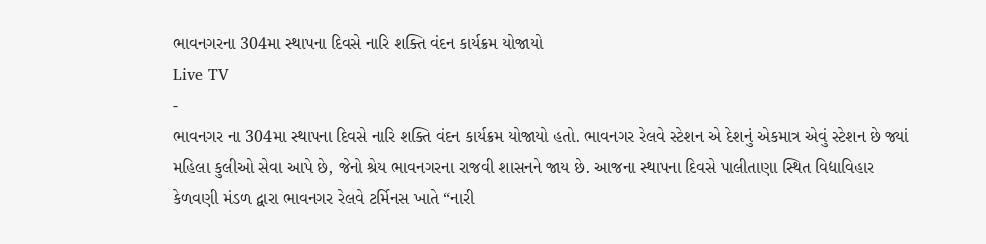ભાવનગરના 304મા સ્થાપના દિવસે નારિ શક્તિ વંદન કાર્યક્રમ યોજાયો
Live TV
-
ભાવનગર ના 304મા સ્થાપના દિવસે નારિ શક્તિ વંદન કાર્યક્રમ યોજાયો હતો. ભાવનગર રેલવે સ્ટેશન એ દેશનું એકમાત્ર એવું સ્ટેશન છે જ્યાં મહિલા કુલીઓ સેવા આપે છે, જેનો શ્રેય ભાવનગરના રાજવી શાસનને જાય છે. આજના સ્થાપના દિવસે પાલીતાણા સ્થિત વિદ્યાવિહાર કેળવણી મંડળ દ્વારા ભાવનગર રેલવે ટર્મિનસ ખાતે “નારી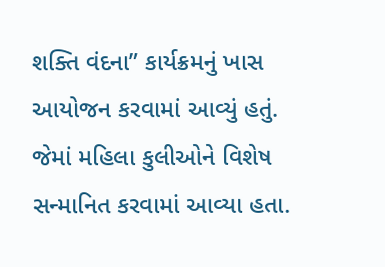શક્તિ વંદના” કાર્યક્રમનું ખાસ આયોજન કરવામાં આવ્યું હતું. જેમાં મહિલા કુલીઓને વિશેષ સન્માનિત કરવામાં આવ્યા હતા.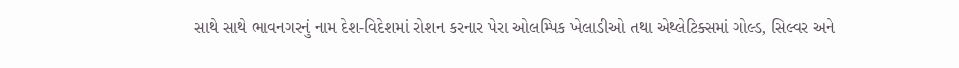સાથે સાથે ભાવનગરનું નામ દેશ-વિદેશમાં રોશન કરનાર પેરા ઓલમ્પિક ખેલાડીઓ તથા એથ્લેટિક્સમાં ગોલ્ડ, સિલ્વર અને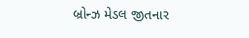બ્રોન્ઝ મેડલ જીતનાર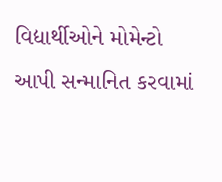વિદ્યાર્થીઓને મોમેન્ટો આપી સન્માનિત કરવામાં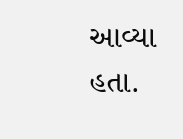આવ્યા હતા.